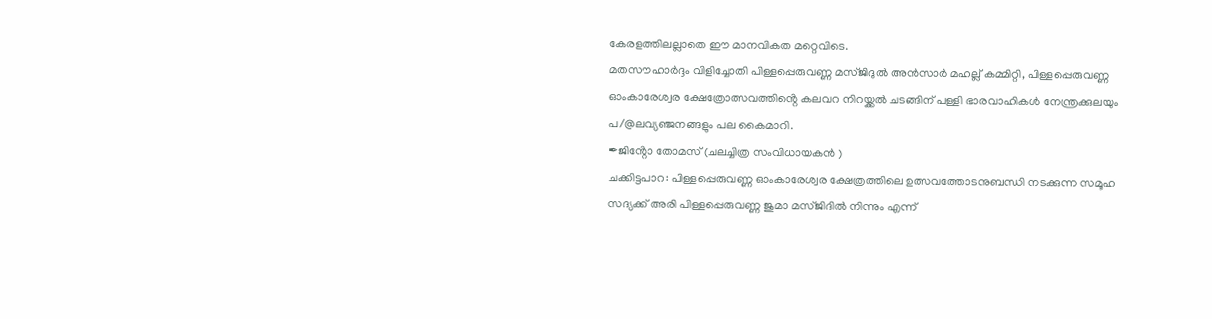കേരളത്തിലല്ലാതെ ഈ മാനവികത മറ്റെവിടെ.
മതസൗഹാർദ്ദം വിളിച്ചോതി പിള്ളപ്പെരുവണ്ണ മസ്ജിദുൽ അൻസാർ മഹല്ല് കമ്മിറ്റി, പിള്ളപ്പെരുവണ്ണ ഓംകാരേശ്വര ക്ഷേത്രോത്സവത്തിൻ്റെ കലവറ നിറയ്ക്കൽ ചടങ്ങിന് പള്ളി ഭാരവാഹികൾ നേന്ത്രക്കുലയും പ/@ലവ്യഞ്ജനങ്ങളും പല കൈമാറി.
✒ജിൻ്റോ തോമസ് (ചലച്ചിത്ര സംവിധായകൻ )
ചക്കിട്ടപാറ: പിള്ളപ്പെരുവണ്ണ ഓംകാരേശ്വര ക്ഷേത്രത്തിലെ ഉത്സവത്തോടനുബന്ധി നടക്കുന്ന സമൂഹ സദ്യക്ക് അരി പിള്ളപ്പെരുവണ്ണ ജുമാ മസ്ജിദിൽ നിന്നും എന്ന്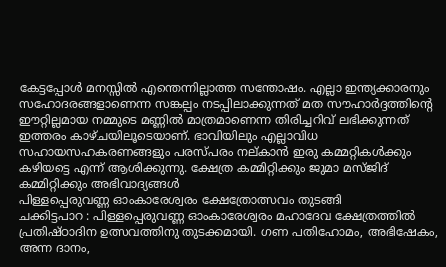കേട്ടപ്പോൾ മനസ്സിൽ എന്തെന്നില്ലാത്ത സന്തോഷം. എല്ലാ ഇന്ത്യക്കാരനും സഹോദരങ്ങളാണെന്ന സങ്കല്പം നടപ്പിലാക്കുന്നത് മത സൗഹാർദ്ദത്തിന്റെ ഈറ്റില്ലമായ നമ്മുടെ മണ്ണിൽ മാത്രമാണെന്ന തിരിച്ചറിവ് ലഭിക്കുന്നത് ഇത്തരം കാഴ്ചയിലൂടെയാണ്. ഭാവിയിലും എല്ലാവിധ സഹായസഹകരണങ്ങളും പരസ്പരം നല്കാൻ ഇരു കമ്മറ്റികൾക്കും കഴിയട്ടെ എന്ന് ആശിക്കുന്നു. ക്ഷേത്ര കമ്മിറ്റിക്കും ജുമാ മസ്ജിദ് കമ്മിറ്റിക്കും അഭിവാദ്യങ്ങൾ
പിള്ളപ്പെരുവണ്ണ ഓംകാരേശ്വരം ക്ഷേത്രോത്സവം തുടങ്ങി
ചക്കിട്ടപാറ : പിള്ളപ്പെരുവണ്ണ ഓംകാരേശ്വരം മഹാദേവ ക്ഷേത്രത്തിൽ പ്രതിഷ്ഠാദിന ഉത്സവത്തിനു തുടക്കമായി. ഗണ പതിഹോമം, അഭിഷേകം, അന്ന ദാനം,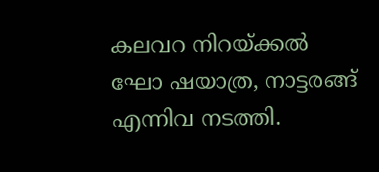കലവറ നിറയ്ക്കൽ ഘോ ഷയാത്ര, നാട്ടരങ്ങ് എന്നിവ നടത്തി.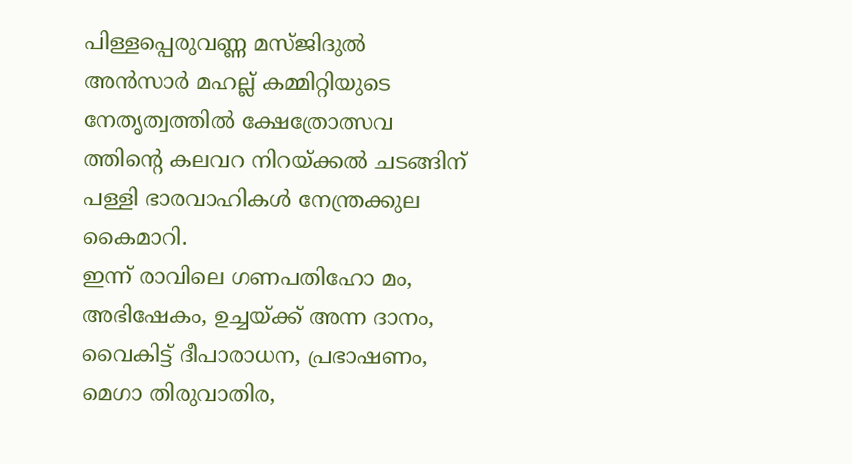പിള്ളപ്പെരുവണ്ണ മസ്ജിദുൽ അൻസാർ മഹല്ല് കമ്മിറ്റിയുടെ നേതൃത്വത്തിൽ ക്ഷേത്രോത്സവ ത്തിൻ്റെ കലവറ നിറയ്ക്കൽ ചടങ്ങിന് പള്ളി ഭാരവാഹികൾ നേന്ത്രക്കുല കൈമാറി.
ഇന്ന് രാവിലെ ഗണപതിഹോ മം, അഭിഷേകം, ഉച്ചയ്ക്ക് അന്ന ദാനം, വൈകിട്ട് ദീപാരാധന, പ്രഭാഷണം, മെഗാ തിരുവാതിര,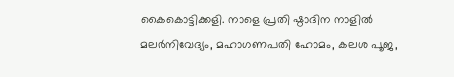കൈകൊട്ടിക്കളി. നാളെ പ്രതി ഷ്ഠാദിന നാളിൽ മലർനിവേദ്യം, മഹാഗണപതി ഹോമം, കലശ പൂജ,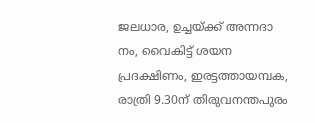ജലധാര, ഉച്ചയ്ക്ക് അന്നദാ നം, വൈകിട്ട് ശയന പ്രദക്ഷിണം, ഇരട്ടത്തായമ്പക, രാത്രി 9.30ന് തിരുവനന്തപുരം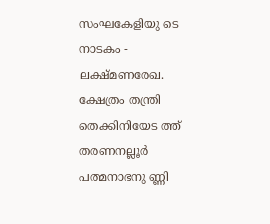സംഘകേളിയു ടെ നാടകം - ലക്ഷ്മണരേഖ. ക്ഷേത്രം തന്ത്രി തെക്കിനിയേട ത്ത് തരണനല്ലൂർ പത്മനാഭനു ണ്ണി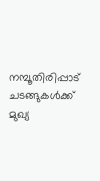നമ്പൂതിരിപ്പാട് ചടങ്ങുകൾക്ക് മുഖ്യ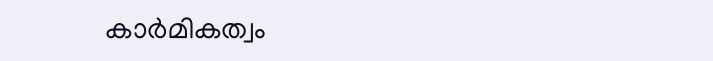കാർമികത്വം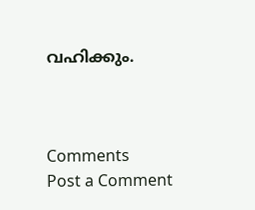വഹിക്കും.



Comments
Post a Comment